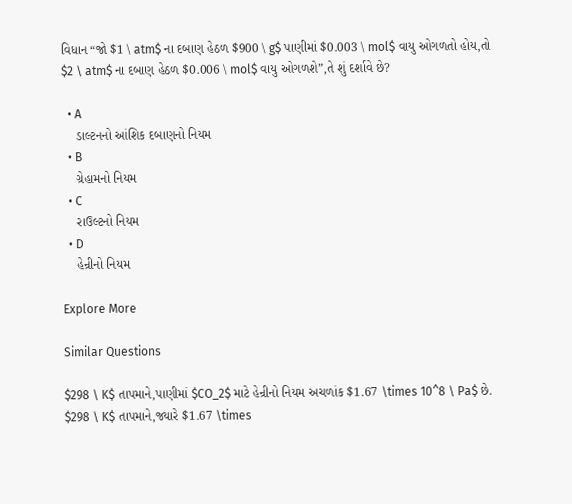વિધાન “જો $1 \ atm$ ના દબાણ હેઠળ $900 \ g$ પાણીમાં $0.003 \ mol$ વાયુ ઓગળતો હોય,તો $2 \ atm$ ના દબાણ હેઠળ $0.006 \ mol$ વાયુ ઓગળશે”,તે શું દર્શાવે છે?

  • A
    ડાલ્ટનનો આંશિક દબાણનો નિયમ
  • B
    ગ્રેહામનો નિયમ
  • C
    રાઉલ્ટનો નિયમ
  • D
    હેન્રીનો નિયમ

Explore More

Similar Questions

$298 \ K$ તાપમાને,પાણીમાં $CO_2$ માટે હેન્રીનો નિયમ અચળાંક $1.67 \times 10^8 \ Pa$ છે. $298 \ K$ તાપમાને,જ્યારે $1.67 \times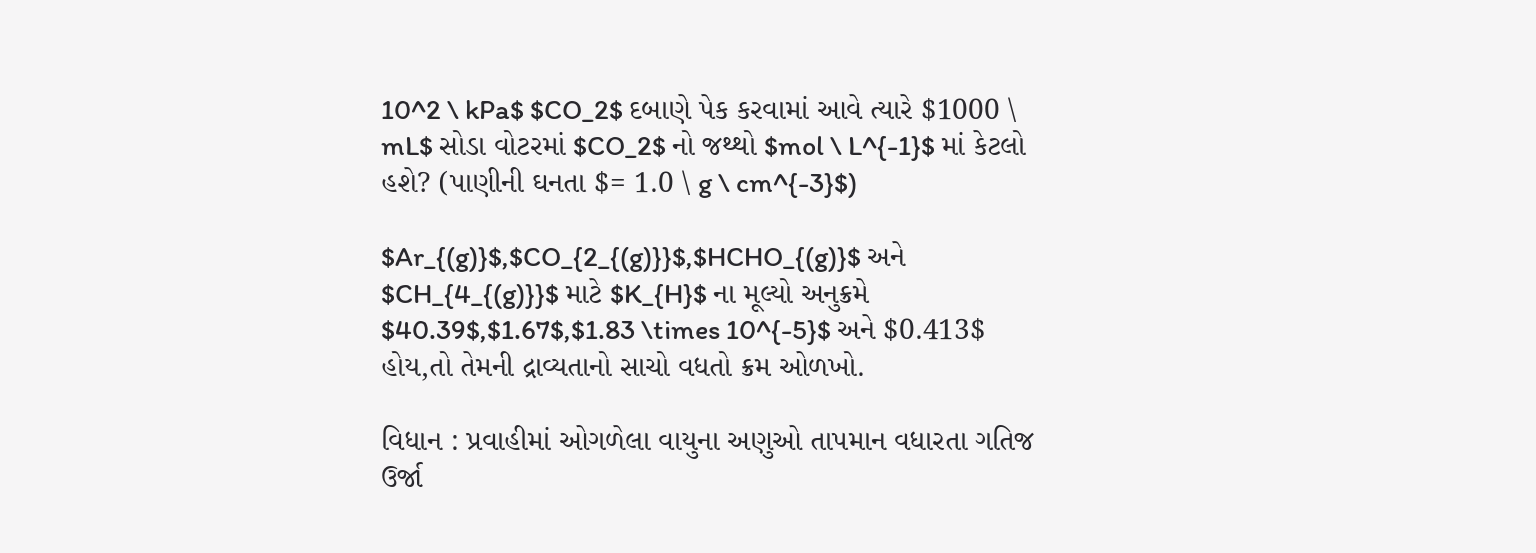10^2 \ kPa$ $CO_2$ દબાણે પેક કરવામાં આવે ત્યારે $1000 \ mL$ સોડા વોટરમાં $CO_2$ નો જથ્થો $mol \ L^{-1}$ માં કેટલો હશે? (પાણીની ઘનતા $= 1.0 \ g \ cm^{-3}$)

$Ar_{(g)}$,$CO_{2_{(g)}}$,$HCHO_{(g)}$ અને $CH_{4_{(g)}}$ માટે $K_{H}$ ના મૂલ્યો અનુક્રમે $40.39$,$1.67$,$1.83 \times 10^{-5}$ અને $0.413$ હોય,તો તેમની દ્રાવ્યતાનો સાચો વધતો ક્રમ ઓળખો.

વિધાન : પ્રવાહીમાં ઓગળેલા વાયુના અણુઓ તાપમાન વધારતા ગતિજ ઉર્જા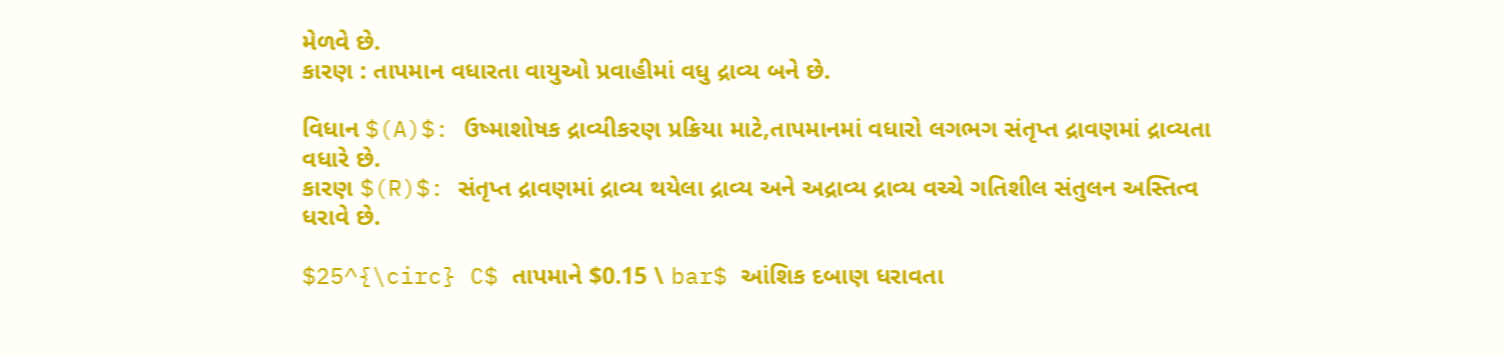મેળવે છે.
કારણ : તાપમાન વધારતા વાયુઓ પ્રવાહીમાં વધુ દ્રાવ્ય બને છે.

વિધાન $(A)$: ઉષ્માશોષક દ્રાવ્યીકરણ પ્રક્રિયા માટે,તાપમાનમાં વધારો લગભગ સંતૃપ્ત દ્રાવણમાં દ્રાવ્યતા વધારે છે.
કારણ $(R)$: સંતૃપ્ત દ્રાવણમાં દ્રાવ્ય થયેલા દ્રાવ્ય અને અદ્રાવ્ય દ્રાવ્ય વચ્ચે ગતિશીલ સંતુલન અસ્તિત્વ ધરાવે છે.

$25^{\circ} C$ તાપમાને $0.15 \ bar$ આંશિક દબાણ ધરાવતા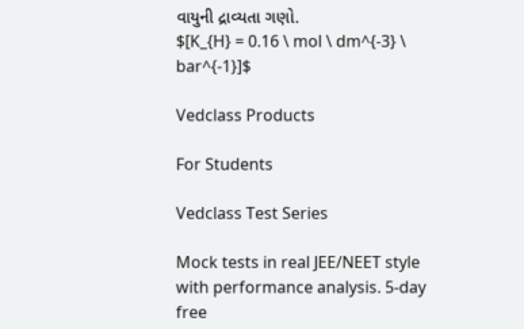વાયુની દ્રાવ્યતા ગણો.
$[K_{H} = 0.16 \ mol \ dm^{-3} \ bar^{-1}]$

Vedclass Products

For Students

Vedclass Test Series

Mock tests in real JEE/NEET style with performance analysis. 5-day free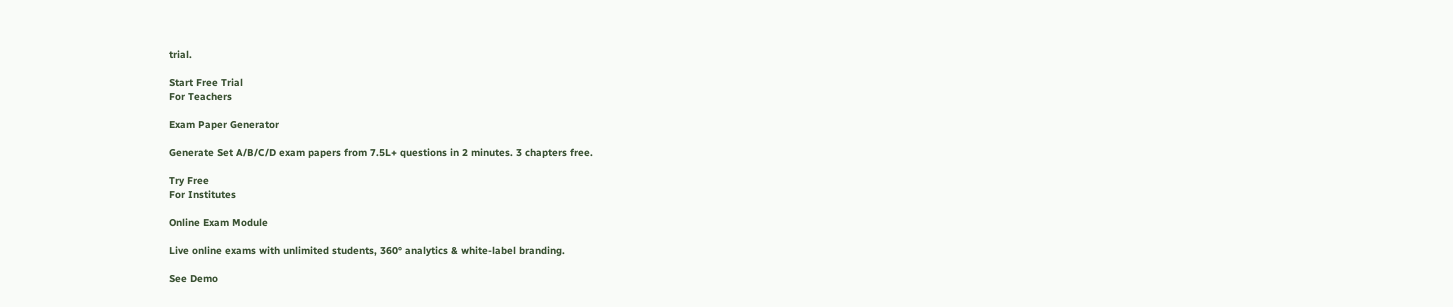trial.

Start Free Trial
For Teachers

Exam Paper Generator

Generate Set A/B/C/D exam papers from 7.5L+ questions in 2 minutes. 3 chapters free.

Try Free
For Institutes

Online Exam Module

Live online exams with unlimited students, 360° analytics & white-label branding.

See Demo